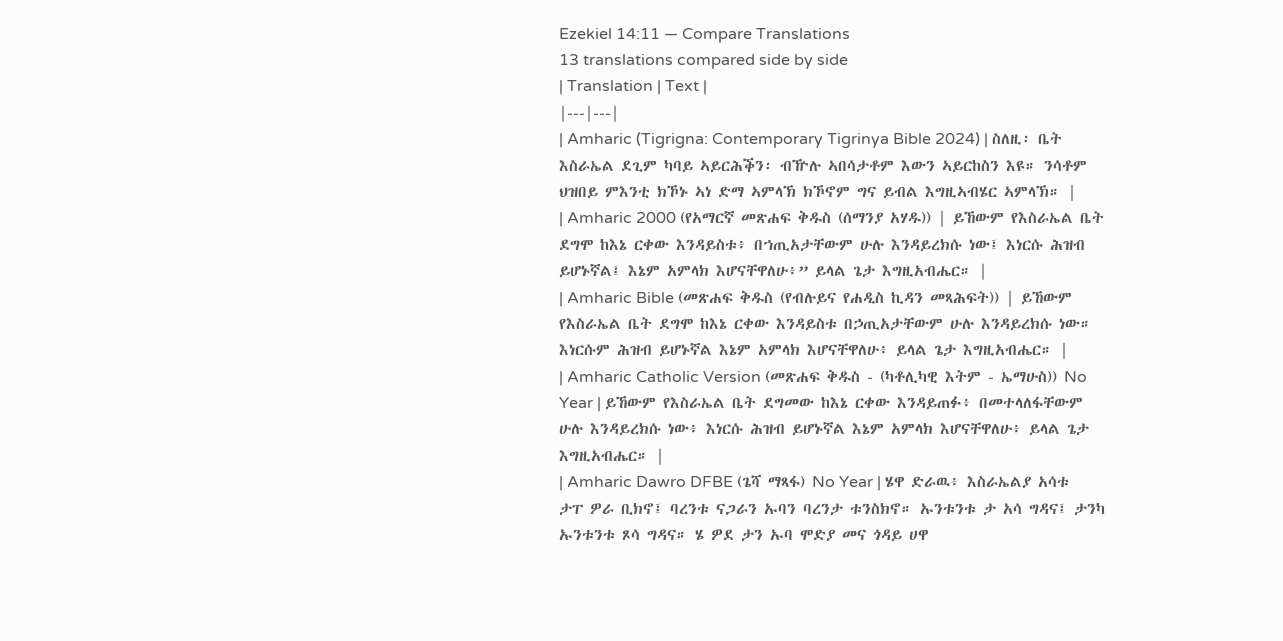Ezekiel 14:11 — Compare Translations
13 translations compared side by side
| Translation | Text |
|---|---|
| Amharic (Tigrigna: Contemporary Tigrinya Bible 2024) | ስለዚ፡ ቤት እስራኤል ደጊም ካባይ ኣይርሕቕን፡ ብዅሉ ኣበሳታቶም እውን ኣይርከስን እዩ። ንሳቶም ህዝበይ ምእንቲ ክኾኑ ኣነ ድማ ኣምላኽ ክኾኖም ግና ይብል እግዚኣብሄር ኣምላኽ። |
| Amharic 2000 (የአማርኛ መጽሐፍ ቅዱስ (ሰማንያ አሃዱ)) | ይኸውም የእስራኤል ቤት ደግሞ ከእኔ ርቀው እንዳይስቱ፥ በኀጢአታቸውም ሁሉ እንዳይረክሱ ነው፤ እነርሱ ሕዝብ ይሆኑኛል፤ እኔም አምላክ እሆናቸዋለሁ፥” ይላል ጌታ እግዚአብሔር። |
| Amharic Bible (መጽሐፍ ቅዱስ (የብሉይና የሐዲስ ኪዳን መጻሕፍት)) | ይኸውም የእስራኤል ቤት ደግሞ ከእኔ ርቀው እንዳይስቱ በኃጢአታቸውም ሁሉ እንዳይረክሱ ነው። እነርሱም ሕዝብ ይሆኑኛል እኔም አምላክ እሆናቸዋለሁ፥ ይላል ጌታ እግዚአብሔር። |
| Amharic Catholic Version (መጽሐፍ ቅዱስ - (ካቶሊካዊ እትም - ኤማሁስ)) No Year | ይኸውም የእስራኤል ቤት ደግመው ከእኔ ርቀው እንዳይጠፉ፥ በመተላለፋቸውም ሁሉ እንዳይረክሱ ነው፥ እነርሱ ሕዝብ ይሆኑኛል እኔም አምላክ እሆናቸዋለሁ፥ ይላል ጌታ እግዚአብሔር። |
| Amharic Dawro DFBE (ጌሻ ማጻፋ) No Year | ሄዋ ድራዉ፥ እስራኤልያ አሳቱ ታፐ ዎራ ቢክኖ፤ ባረንቱ ናጋራን ኡባን ባረንታ ቱንስክኖ። ኡንቱንቱ ታ አሳ ግዳና፤ ታንካ ኡንቱንቱ ጾሳ ግዳና። ሄ ዎደ ታን ኡባ ሞድያ መና ጎዳይ ሀዋ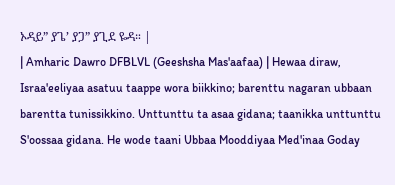ኦዳይ” ያጌ’ ያጋ” ያጊደ ዬዳ። |
| Amharic Dawro DFBLVL (Geeshsha Mas'aafaa) | Hewaa diraw, Israa'eeliyaa asatuu taappe wora biikkino; barenttu nagaran ubbaan barentta tunissikkino. Unttunttu ta asaa gidana; taanikka unttunttu S'oossaa gidana. He wode taani Ubbaa Mooddiyaa Med'inaa Goday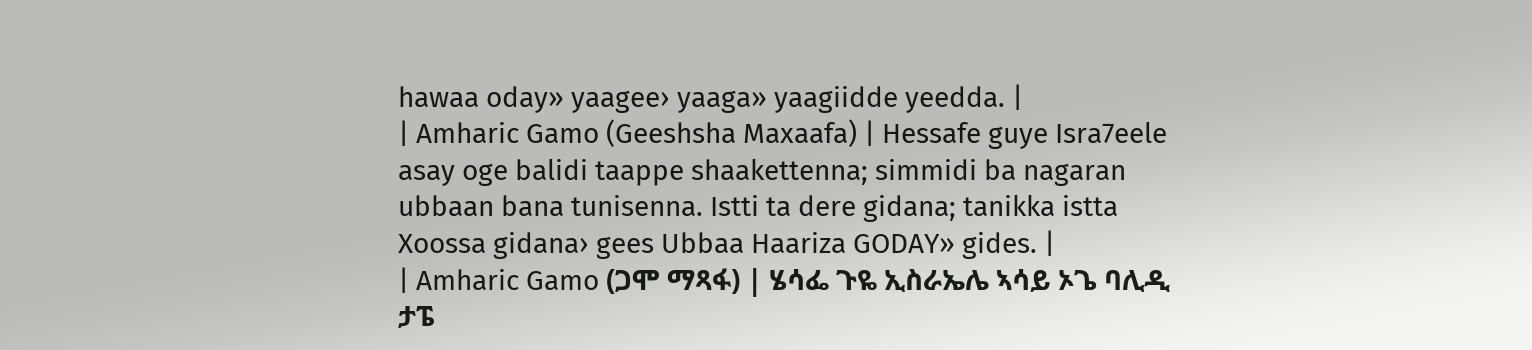hawaa oday» yaagee› yaaga» yaagiidde yeedda. |
| Amharic Gamo (Geeshsha Maxaafa) | Hessafe guye Isra7eele asay oge balidi taappe shaakettenna; simmidi ba nagaran ubbaan bana tunisenna. Istti ta dere gidana; tanikka istta Xoossa gidana› gees Ubbaa Haariza GODAY» gides. |
| Amharic Gamo (ጋሞ ማጻፋ) | ሄሳፌ ጉዬ ኢስራኤሌ ኣሳይ ኦጌ ባሊዲ ታፔ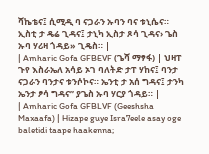ሻኬቴና፤ ሲሚዲ ባ ናጋራን ኡባን ባና ቱኒሴና። ኢስቲ ታ ዴሬ ጊዳና፤ ታኒካ ኢስታ ጾሳ ጊዳና› ጌስ ኡባ ሃሪዛ ጎዳይ» ጊዴስ። |
| Amharic Gofa GFBEVF (ጌሻ ማፃፋ) | ህዛፐ ጉየ እስራኤለ አሳይ ኦገ ባለትድ ታፐ ሃከና፤ ባንታ ናጋራን ባንታና ቱንሶኮና። ኤንቲ ታ አሰ ግዳና፤ ታንካ ኤንታ ፆሳ ግዳና” ያጌስ ኡባ ሃርያ ጎዳይ። |
| Amharic Gofa GFBLVF (Geeshsha Maxaafa) | Hizape guye Isra7eele asay oge baletidi taape haakenna;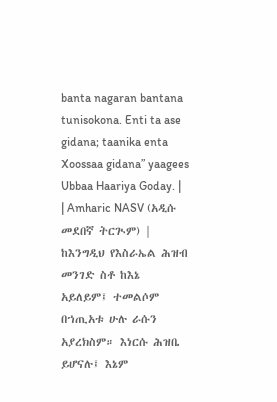banta nagaran bantana tunisokona. Enti ta ase gidana; taanika enta Xoossaa gidana” yaagees Ubbaa Haariya Goday. |
| Amharic NASV (አዲሱ መደበኛ ትርጒም) | ከእንግዲህ የእስራኤል ሕዝብ መንገድ ስቶ ከእኔ አይለይም፤ ተመልሶም በኀጢአቱ ሁሉ ራሱን አያረክስም። እነርሱ ሕዝቤ ይሆናሉ፤ እኔም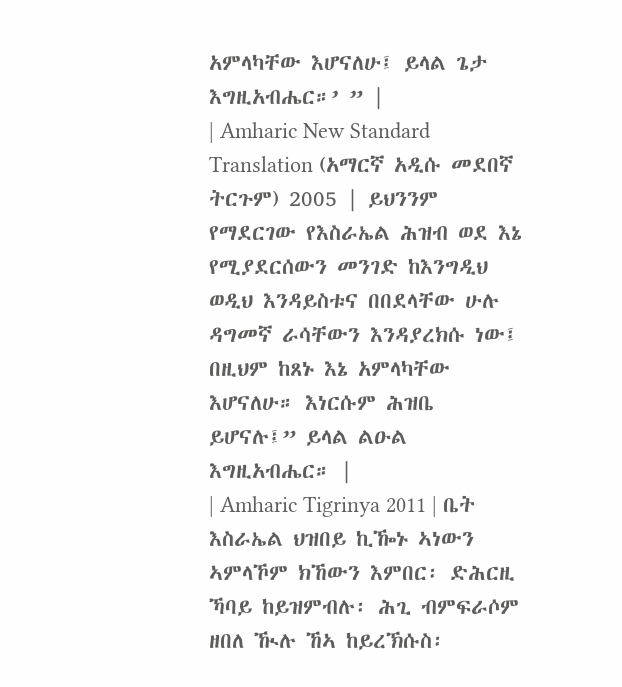አምላካቸው እሆናለሁ፤ ይላል ጌታ እግዚአብሔር።’ ” |
| Amharic New Standard Translation (አማርኛ አዲሱ መደበኛ ትርጉም) 2005 | ይህንንም የማደርገው የእስራኤል ሕዝብ ወደ እኔ የሚያደርሰውን መንገድ ከእንግዲህ ወዲህ እንዳይስቱና በበደላቸው ሁሉ ዳግመኛ ራሳቸውን እንዳያረክሱ ነው፤ በዚህም ከጸኑ እኔ አምላካቸው እሆናለሁ። እነርሱም ሕዝቤ ይሆናሉ፤” ይላል ልዑል እግዚአብሔር። |
| Amharic Tigrinya 2011 | ቤት እስራኤል ህዝበይ ኪዀኑ ኣነውን ኣምላኾም ክኸውን እምበር፡ ድሕርዚ ኻባይ ከይዝምብሉ፡ ሕጊ ብምፍራሶም ዘበለ ዂሉ ኸኣ ከይረኽሱስ፡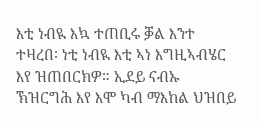እቲ ነብዪ እኳ ተጠቢሩ ቓል እንተ ተዛረበ፡ ነቲ ነብዪ እቲ ኣነ እግዚኣብሄር እየ ዝጠበርክዎ። ኢደይ ናብኡ ኽዝርግሕ እየ እሞ ካብ ማእከል ህዝበይ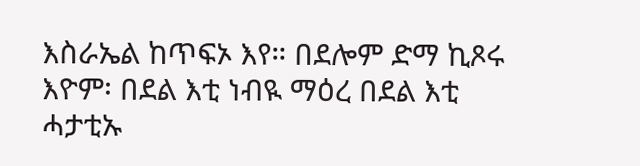እስራኤል ከጥፍኦ እየ። በደሎም ድማ ኪጾሩ እዮም፡ በደል እቲ ነብዪ ማዕረ በደል እቲ ሓታቲኡ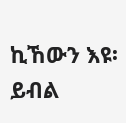ኪኸውን እዩ፡ ይብል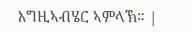እግዚኣብሄር ኣምላኽ። |